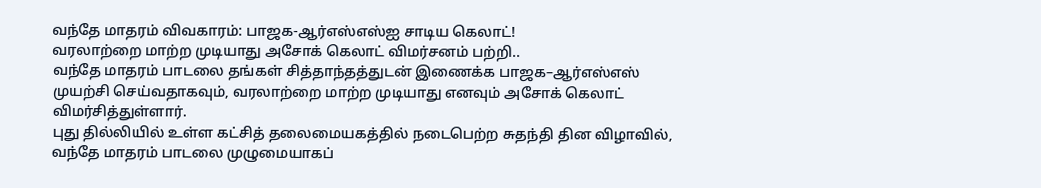வந்தே மாதரம் விவகாரம்: பாஜக-ஆர்எஸ்எஸ்ஐ சாடிய கெலாட்!
வரலாற்றை மாற்ற முடியாது அசோக் கெலாட் விமர்சனம் பற்றி..
வந்தே மாதரம் பாடலை தங்கள் சித்தாந்தத்துடன் இணைக்க பாஜக–ஆர்எஸ்எஸ் முயற்சி செய்வதாகவும், வரலாற்றை மாற்ற முடியாது எனவும் அசோக் கெலாட் விமர்சித்துள்ளார்.
புது தில்லியில் உள்ள கட்சித் தலைமையகத்தில் நடைபெற்ற சுதந்தி தின விழாவில், வந்தே மாதரம் பாடலை முழுமையாகப்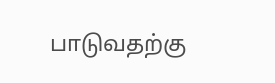பாடுவதற்கு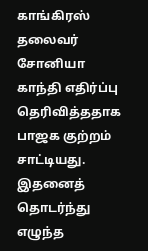காங்கிரஸ் தலைவர் சோனியா காந்தி எதிர்ப்பு தெரிவித்ததாக பாஜக குற்றம் சாட்டியது. இதனைத் தொடர்ந்து எழுந்த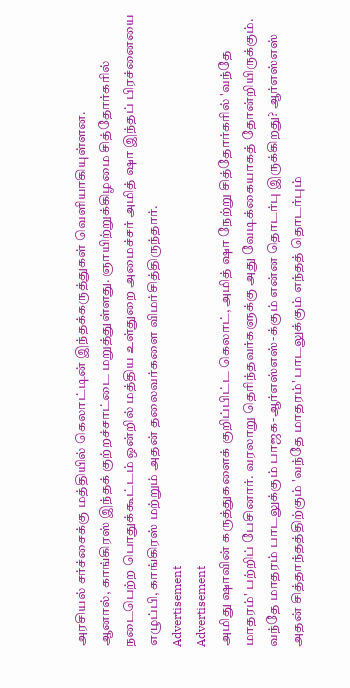அரசியல் சர்ச்சைக்கு மத்தியில் கெலாட்டின் இந்தக்கருத்துகள் வெளியாகியுள்ளன.
ஆனால், காங்கிரஸ் இந்தக் குற்றச்சாட்டை மறுத்துள்ளது. ஞாயிற்றுக்கிழமை சித்தோர்கரில் நடைபெற்ற பொதுக்கூட்டம் ஒன்றில் மத்திய உள்துறை அமைச்சர் அமித் ஷா இந்தப் பிரச்னையை எழுப்பி, காங்கிரஸ் மற்றும் அதன் தலைவர்களை விமர்சித்திருந்தார்.
Advertisement
Advertisement
அமிது ஷாவின் கருத்துகளைக் குறிப்பிட்ட கெலாட், அமித் ஷா நேற்று சித்தோர்கரில் 'வந்தே மாதரம்' பற்றிப் பேசினார். வரலாறு தெரிந்தவர்களுக்கு அது வேடிக்கையாகத் தோன்றியிருக்கும்.
வந்தே மாதரம் பாடலுக்கும் பாஜக-ஆர்எஸ்எஸ்-க்கும் என்ன தொடர்பு இருக்கிறது? ஆர்எஸ்எஸ் அதன் சித்தாந்தத்திற்கும் 'வந்தே மாதரம்' பாடலுக்கும் எந்தத் தொடர்பும்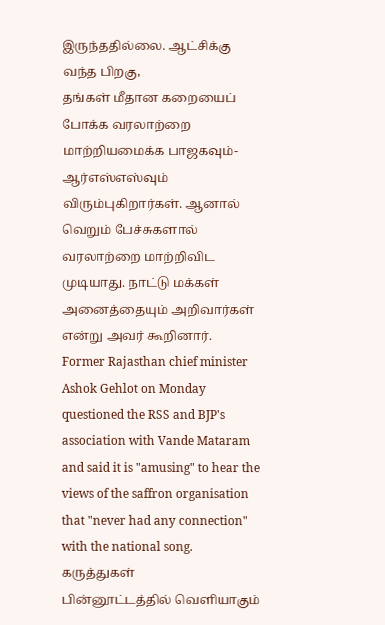இருந்ததில்லை. ஆட்சிக்கு வந்த பிறகு,
தங்கள் மீதான கறையைப் போக்க வரலாற்றை மாற்றியமைக்க பாஜகவும்-ஆர்எஸ்எஸ்வும் விரும்புகிறார்கள். ஆனால் வெறும் பேச்சுகளால் வரலாற்றை மாற்றிவிட முடியாது. நாட்டு மக்கள் அனைத்தையும் அறிவார்கள் என்று அவர் கூறினார்.
Former Rajasthan chief minister Ashok Gehlot on Monday questioned the RSS and BJP's association with Vande Mataram and said it is "amusing" to hear the views of the saffron organisation that "never had any connection" with the national song.
கருத்துகள்
பின்னூட்டத்தில் வெளியாகும்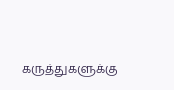கருத்துகளுக்கு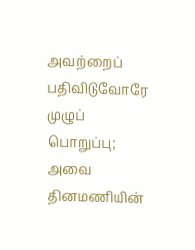அவற்றைப் பதிவிடுவோரே முழுப் பொறுப்பு; அவை தினமணியின்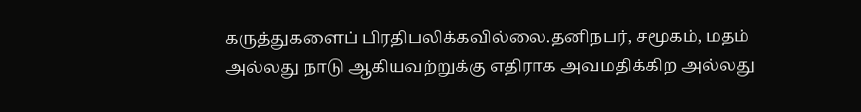கருத்துகளைப் பிரதிபலிக்கவில்லை.தனிநபர், சமூகம், மதம் அல்லது நாடு ஆகியவற்றுக்கு எதிராக அவமதிக்கிற அல்லது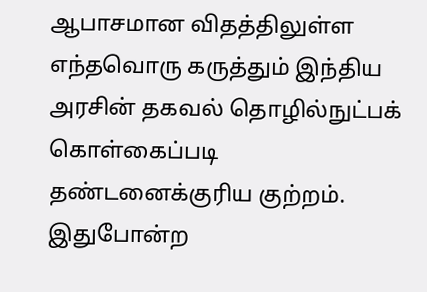ஆபாசமான விதத்திலுள்ள எந்தவொரு கருத்தும் இந்திய அரசின் தகவல் தொழில்நுட்பக் கொள்கைப்படி தண்டனைக்குரிய குற்றம். இதுபோன்ற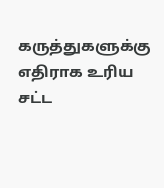கருத்துகளுக்கு எதிராக உரிய சட்ட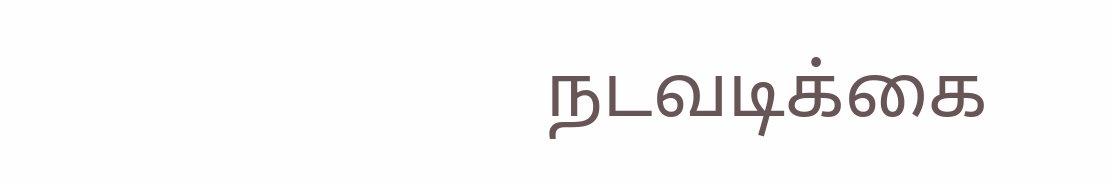நடவடிக்கை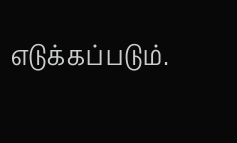எடுக்கப்படும்.